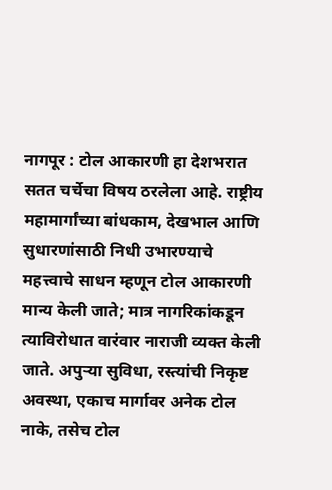नागपूर : टोल आकारणी हा देशभरात सतत चर्चेचा विषय ठरलेला आहे. राष्ट्रीय महामार्गांच्या बांधकाम, देखभाल आणि सुधारणांसाठी निधी उभारण्याचे महत्त्वाचे साधन म्हणून टोल आकारणी मान्य केली जाते; मात्र नागरिकांकडून त्याविरोधात वारंवार नाराजी व्यक्त केली जाते. अपुऱ्या सुविधा, रस्त्यांची निकृष्ट अवस्था, एकाच मार्गावर अनेक टोल नाके, तसेच टोल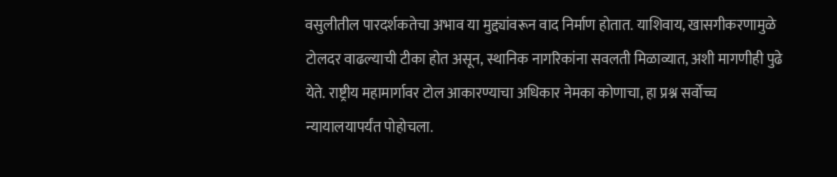वसुलीतील पारदर्शकतेचा अभाव या मुद्द्यांवरून वाद निर्माण होतात. याशिवाय, खासगीकरणामुळे टोलदर वाढल्याची टीका होत असून, स्थानिक नागरिकांना सवलती मिळाव्यात, अशी मागणीही पुढे येते. राष्ट्रीय महामार्गावर टोल आकारण्याचा अधिकार नेमका कोणाचा, हा प्रश्न सर्वोच्च न्यायालयापर्यंत पोहोचला.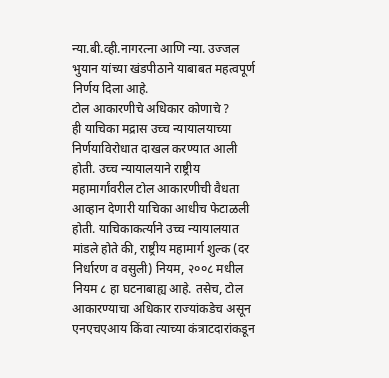न्या.बी.व्ही.नागरत्ना आणि न्या. उज्जल भुयान यांच्या खंडपीठाने याबाबत महत्वपूर्ण निर्णय दिला आहे.
टोल आकारणीचे अधिकार कोणाचे ?
ही याचिका मद्रास उच्च न्यायालयाच्या निर्णयाविरोधात दाखल करण्यात आली होती. उच्च न्यायालयाने राष्ट्रीय महामार्गांवरील टोल आकारणीची वैधता आव्हान देणारी याचिका आधीच फेटाळली होती. याचिकाकर्त्याने उच्च न्यायालयात मांडले होते की, राष्ट्रीय महामार्ग शुल्क (दर निर्धारण व वसुली) नियम, २००८ मधील नियम ८ हा घटनाबाह्य आहे. तसेच, टोल आकारण्याचा अधिकार राज्यांकडेच असून एनएचएआय किंवा त्याच्या कंत्राटदारांकडून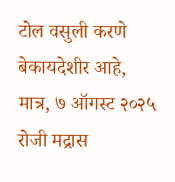टोल वसुली करणे बेकायदेशीर आहे, मात्र, ७ ऑगस्ट २०२५ रोजी मद्रास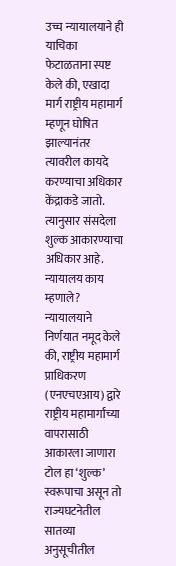उच्च न्यायालयाने ही याचिका फेटाळताना स्पष्ट केले की, एखादा मार्ग राष्ट्रीय महामार्ग म्हणून घोषित झाल्यानंतर त्यावरील कायदे करण्याचा अधिकार केंद्राकडे जातो. त्यानुसार संसदेला शुल्क आकारण्याचा अधिकार आहे.
न्यायालय काय म्हणाले?
न्यायालयाने निर्णयात नमूद केले की, राष्ट्रीय महामार्ग प्राधिकरण (एनएचएआय) द्वारे राष्ट्रीय महामार्गांच्या वापरासाठी आकारला जाणारा टोल हा ‘शुल्क’ स्वरूपाचा असून तो राज्यघटनेतील सातव्या अनुसूचीतील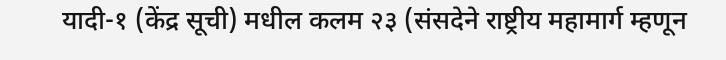यादी-१ (केंद्र सूची) मधील कलम २३ (संसदेने राष्ट्रीय महामार्ग म्हणून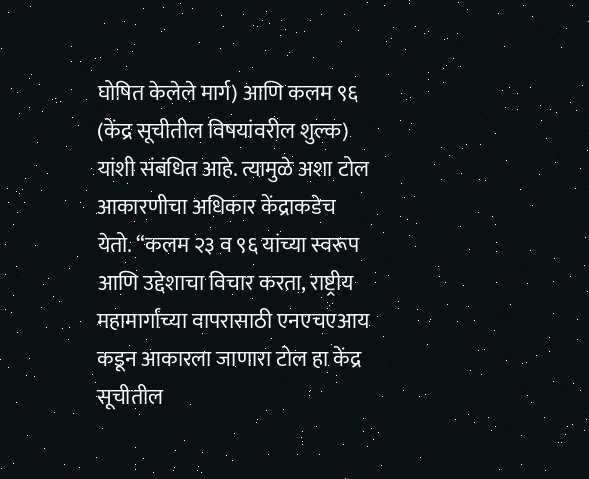घोषित केलेले मार्ग) आणि कलम ९६ (केंद्र सूचीतील विषयांवरील शुल्क) यांशी संबंधित आहे. त्यामुळे अशा टोल आकारणीचा अधिकार केंद्राकडेच येतो. “कलम २३ व ९६ यांच्या स्वरूप आणि उद्देशाचा विचार करता, राष्ट्रीय महामार्गांच्या वापरासाठी एनएचएआय कडून आकारला जाणारा टोल हा केंद्र सूचीतील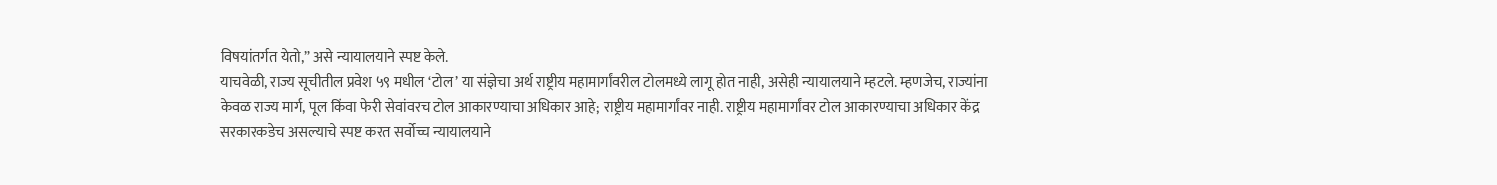विषयांतर्गत येतो,” असे न्यायालयाने स्पष्ट केले.
याचवेळी, राज्य सूचीतील प्रवेश ५९ मधील ‘टोल’ या संज्ञेचा अर्थ राष्ट्रीय महामार्गांवरील टोलमध्ये लागू होत नाही, असेही न्यायालयाने म्हटले. म्हणजेच, राज्यांना केवळ राज्य मार्ग, पूल किंवा फेरी सेवांवरच टोल आकारण्याचा अधिकार आहे; राष्ट्रीय महामार्गांवर नाही. राष्ट्रीय महामार्गांवर टोल आकारण्याचा अधिकार केंद्र सरकारकडेच असल्याचे स्पष्ट करत सर्वोच्च न्यायालयाने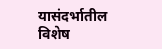यासंदर्भातील विशेष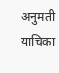अनुमती याचिका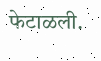फेटाळली.